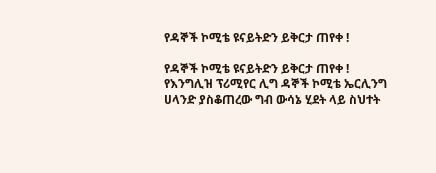የዳኞች ኮሚቴ ዩናይትድን ይቅርታ ጠየቀ !

የዳኞች ኮሚቴ ዩናይትድን ይቅርታ ጠየቀ ! የእንግሊዝ ፕሪሚየር ሊግ ዳኞች ኮሚቴ ኤርሊንግ ሀላንድ ያስቆጠረው ግብ ውሳኔ ሂደት ላይ ስህተት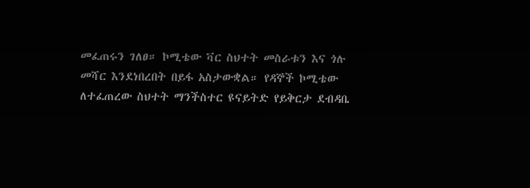መፈጠሩን ገለፀ። ኮሚቴው ቫር ስህተት መስራቱን እና ጎሉ መሻር እንደነበረበት በይፋ አስታውቋል። የዳኞች ኮሚቴው ለተፈጠረው ስህተት ማንችስተር ዩናይትድ የይቅርታ ደብዳቤ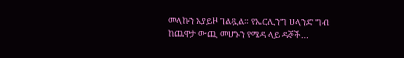መላኩን አያይዞ ገልጿል። የኤርሊንግ ሀላንድ ግብ ከጨዋታ ውጪ መሆኑን የሜዳ ላይ ዳኞች…